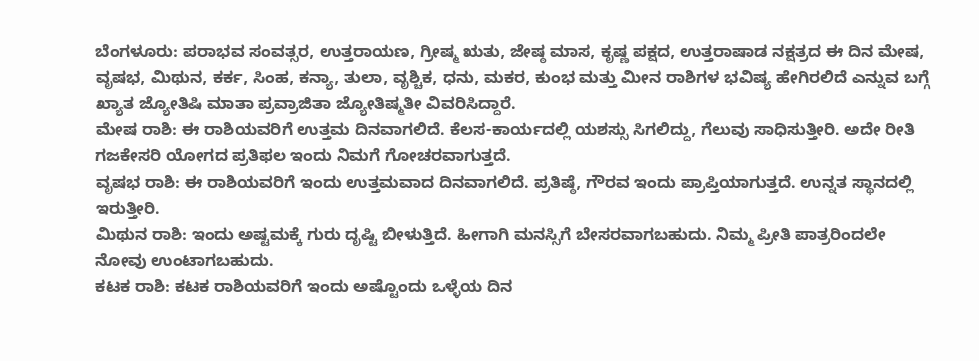ಬೆಂಗಳೂರು: ಪರಾಭವ ಸಂವತ್ಸರ, ಉತ್ತರಾಯಣ, ಗ್ರೀಷ್ಮ ಋತು, ಜೇಷ್ಠ ಮಾಸ, ಕೃಷ್ಣ ಪಕ್ಷದ, ಉತ್ತರಾಷಾಡ ನಕ್ಷತ್ರದ ಈ ದಿನ ಮೇಷ, ವೃಷಭ, ಮಿಥುನ, ಕರ್ಕ, ಸಿಂಹ, ಕನ್ಯಾ, ತುಲಾ, ವೃಶ್ಚಿಕ, ಧನು, ಮಕರ, ಕುಂಭ ಮತ್ತು ಮೀನ ರಾಶಿಗಳ ಭವಿಷ್ಯ ಹೇಗಿರಲಿದೆ ಎನ್ನುವ ಬಗ್ಗೆ ಖ್ಯಾತ ಜ್ಯೋತಿಷಿ ಮಾತಾ ಪ್ರವ್ರಾಜಿತಾ ಜ್ಯೋತಿಷ್ಮತೀ ವಿವರಿಸಿದ್ದಾರೆ.
ಮೇಷ ರಾಶಿ: ಈ ರಾಶಿಯವರಿಗೆ ಉತ್ತಮ ದಿನವಾಗಲಿದೆ. ಕೆಲಸ-ಕಾರ್ಯದಲ್ಲಿ ಯಶಸ್ಸು ಸಿಗಲಿದ್ದು, ಗೆಲುವು ಸಾಧಿಸುತ್ತೀರಿ. ಅದೇ ರೀತಿ ಗಜಕೇಸರಿ ಯೋಗದ ಪ್ರತಿಫಲ ಇಂದು ನಿಮಗೆ ಗೋಚರವಾಗುತ್ತದೆ.
ವೃಷಭ ರಾಶಿ: ಈ ರಾಶಿಯವರಿಗೆ ಇಂದು ಉತ್ತಮವಾದ ದಿನವಾಗಲಿದೆ. ಪ್ರತಿಷ್ಠೆ, ಗೌರವ ಇಂದು ಪ್ರಾಪ್ತಿಯಾಗುತ್ತದೆ. ಉನ್ನತ ಸ್ಥಾನದಲ್ಲಿ ಇರುತ್ತೀರಿ.
ಮಿಥುನ ರಾಶಿ: ಇಂದು ಅಷ್ಟಮಕ್ಕೆ ಗುರು ದೃಷ್ಟಿ ಬೀಳುತ್ತಿದೆ. ಹೀಗಾಗಿ ಮನಸ್ಸಿಗೆ ಬೇಸರವಾಗಬಹುದು. ನಿಮ್ಮ ಪ್ರೀತಿ ಪಾತ್ರರಿಂದಲೇ ನೋವು ಉಂಟಾಗಬಹುದು.
ಕಟಕ ರಾಶಿ: ಕಟಕ ರಾಶಿಯವರಿಗೆ ಇಂದು ಅಷ್ಟೊಂದು ಒಳ್ಳೆಯ ದಿನ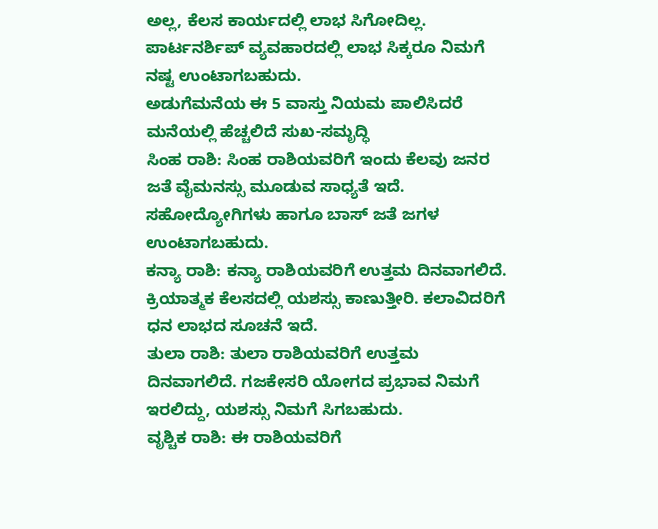ಅಲ್ಲ, ಕೆಲಸ ಕಾರ್ಯದಲ್ಲಿ ಲಾಭ ಸಿಗೋದಿಲ್ಲ. ಪಾರ್ಟನರ್ಶಿಪ್ ವ್ಯವಹಾರದಲ್ಲಿ ಲಾಭ ಸಿಕ್ಕರೂ ನಿಮಗೆ ನಷ್ಟ ಉಂಟಾಗಬಹುದು.
ಅಡುಗೆಮನೆಯ ಈ 5 ವಾಸ್ತು ನಿಯಮ ಪಾಲಿಸಿದರೆ ಮನೆಯಲ್ಲಿ ಹೆಚ್ಚಲಿದೆ ಸುಖ-ಸಮೃದ್ಧಿ
ಸಿಂಹ ರಾಶಿ: ಸಿಂಹ ರಾಶಿಯವರಿಗೆ ಇಂದು ಕೆಲವು ಜನರ ಜತೆ ವೈಮನಸ್ಸು ಮೂಡುವ ಸಾಧ್ಯತೆ ಇದೆ. ಸಹೋದ್ಯೋಗಿಗಳು ಹಾಗೂ ಬಾಸ್ ಜತೆ ಜಗಳ ಉಂಟಾಗಬಹುದು.
ಕನ್ಯಾ ರಾಶಿ: ಕನ್ಯಾ ರಾಶಿಯವರಿಗೆ ಉತ್ತಮ ದಿನವಾಗಲಿದೆ. ಕ್ರಿಯಾತ್ಮಕ ಕೆಲಸದಲ್ಲಿ ಯಶಸ್ಸು ಕಾಣುತ್ತೀರಿ. ಕಲಾವಿದರಿಗೆ ಧನ ಲಾಭದ ಸೂಚನೆ ಇದೆ.
ತುಲಾ ರಾಶಿ: ತುಲಾ ರಾಶಿಯವರಿಗೆ ಉತ್ತಮ ದಿನವಾಗಲಿದೆ. ಗಜಕೇಸರಿ ಯೋಗದ ಪ್ರಭಾವ ನಿಮಗೆ ಇರಲಿದ್ದು, ಯಶಸ್ಸು ನಿಮಗೆ ಸಿಗಬಹುದು.
ವೃಶ್ಚಿಕ ರಾಶಿ: ಈ ರಾಶಿಯವರಿಗೆ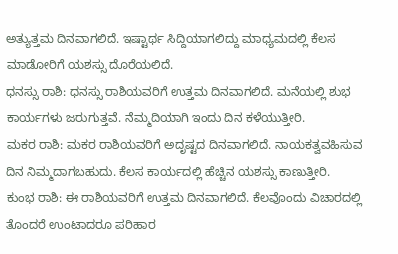ಅತ್ಯುತ್ತಮ ದಿನವಾಗಲಿದೆ. ಇಷ್ಟಾರ್ಥ ಸಿದ್ದಿಯಾಗಲಿದ್ದು ಮಾಧ್ಯಮದಲ್ಲಿ ಕೆಲಸ ಮಾಡೋರಿಗೆ ಯಶಸ್ಸು ದೊರೆಯಲಿದೆ.
ಧನಸ್ಸು ರಾಶಿ: ಧನಸ್ಸು ರಾಶಿಯವರಿಗೆ ಉತ್ತಮ ದಿನವಾಗಲಿದೆ. ಮನೆಯಲ್ಲಿ ಶುಭ ಕಾರ್ಯಗಳು ಜರುಗುತ್ತವೆ. ನೆಮ್ಮದಿಯಾಗಿ ಇಂದು ದಿನ ಕಳೆಯುತ್ತೀರಿ.
ಮಕರ ರಾಶಿ: ಮಕರ ರಾಶಿಯವರಿಗೆ ಅದೃಷ್ಟದ ದಿನವಾಗಲಿದೆ. ನಾಯಕತ್ವವಹಿಸುವ ದಿನ ನಿಮ್ಮದಾಗಬಹುದು. ಕೆಲಸ ಕಾರ್ಯದಲ್ಲಿ ಹೆಚ್ಚಿನ ಯಶಸ್ಸು ಕಾಣುತ್ತೀರಿ.
ಕುಂಭ ರಾಶಿ: ಈ ರಾಶಿಯವರಿಗೆ ಉತ್ತಮ ದಿನವಾಗಲಿದೆ. ಕೆಲವೊಂದು ವಿಚಾರದಲ್ಲಿ ತೊಂದರೆ ಉಂಟಾದರೂ ಪರಿಹಾರ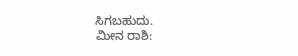ಸಿಗಬಹುದು.
ಮೀನ ರಾಶಿ: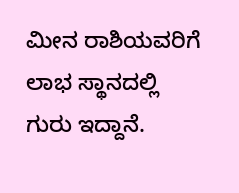ಮೀನ ರಾಶಿಯವರಿಗೆ ಲಾಭ ಸ್ಥಾನದಲ್ಲಿ ಗುರು ಇದ್ದಾನೆ.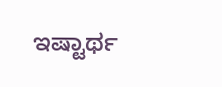ಇಷ್ಟಾರ್ಥ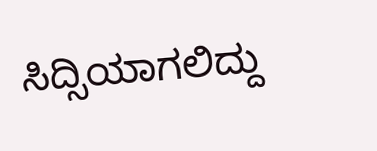ಸಿದ್ಸಿಯಾಗಲಿದ್ದು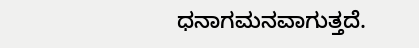ಧನಾಗಮನವಾಗುತ್ತದೆ.